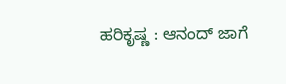ಹರಿಕೃಷ್ಣ : ಆನಂದ್‌ ಜಾಗೆ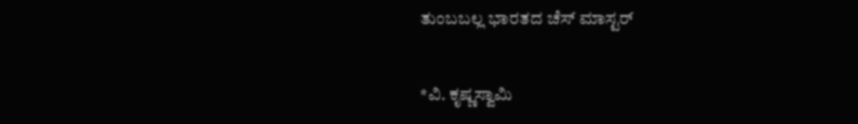ತುಂಬಬಲ್ಲ ಭಾರತದ ಚೆಸ್‌ ಮಾಸ್ಟರ್‌

*ವಿ. ಕೃಷ್ಣಸ್ವಾಮಿ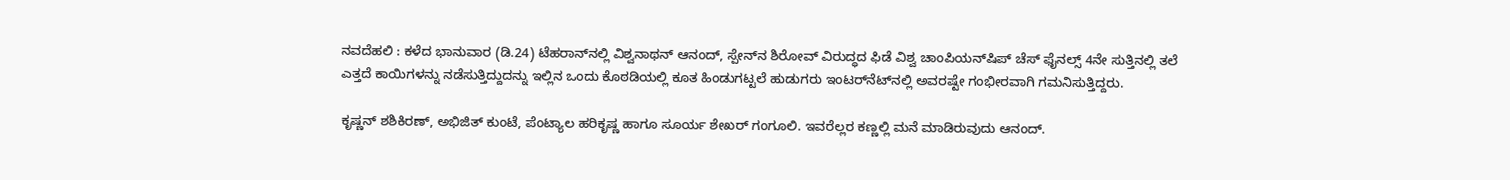ನವದೆಹಲಿ : ಕಳೆದ ಭಾನುವಾರ (ಡಿ.24) ಟೆಹರಾನ್‌ನಲ್ಲಿ ವಿಶ್ವನಾಥನ್‌ ಆನಂದ್‌, ಸ್ಪೇನ್‌ನ ಶಿರೋವ್‌ ವಿರುದ್ಧದ ಫಿಡೆ ವಿಶ್ವ ಚಾಂಪಿಯನ್‌ಷಿಪ್‌ ಚೆಸ್‌ ಫೈನಲ್ಸ್‌ 4ನೇ ಸುತ್ತಿನಲ್ಲಿ ತಲೆ ಎತ್ತದೆ ಕಾಯಿಗಳನ್ನು ನಡೆಸುತ್ತಿದ್ದುದನ್ನು ಇಲ್ಲಿನ ಒಂದು ಕೊಠಡಿಯಲ್ಲಿ ಕೂತ ಹಿಂಡುಗಟ್ಟಲೆ ಹುಡುಗರು ಇಂಟರ್‌ನೆಟ್‌ನಲ್ಲಿ ಅವರಷ್ಟೇ ಗಂಭೀರವಾಗಿ ಗಮನಿಸುತ್ತಿದ್ದರು.

ಕೃಷ್ಣನ್‌ ಶಶಿಕಿರಣ್‌, ಅಭಿಜಿತ್‌ ಕುಂಟೆ, ಪೆಂಟ್ಯಾಲ ಹರಿಕೃಷ್ಣ ಹಾಗೂ ಸೂರ್ಯ ಶೇಖರ್‌ ಗಂಗೂಲಿ. ಇವರೆಲ್ಲರ ಕಣ್ಣಲ್ಲಿ ಮನೆ ಮಾಡಿರುವುದು ಆನಂದ್‌.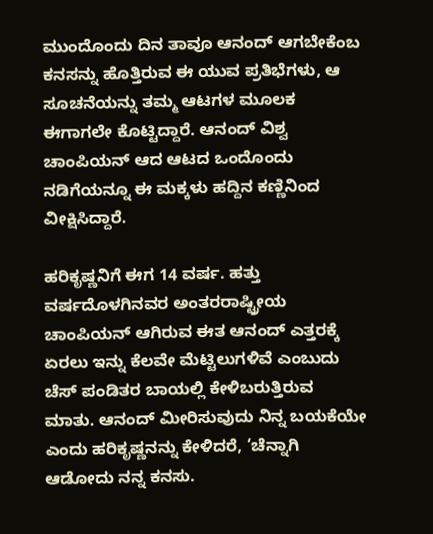ಮುಂದೊಂದು ದಿನ ತಾವೂ ಆನಂದ್‌ ಆಗಬೇಕೆಂಬ ಕನಸನ್ನು ಹೊತ್ತಿರುವ ಈ ಯುವ ಪ್ರತಿಭೆಗಳು, ಆ ಸೂಚನೆಯನ್ನು ತಮ್ಮ ಆಟಗಳ ಮೂಲಕ ಈಗಾಗಲೇ ಕೊಟ್ಟಿದ್ದಾರೆ. ಆನಂದ್‌ ವಿಶ್ವ ಚಾಂಪಿಯನ್‌ ಆದ ಆಟದ ಒಂದೊಂದು ನಡಿಗೆಯನ್ನೂ ಈ ಮಕ್ಕಳು ಹದ್ದಿನ ಕಣ್ಣಿನಿಂದ ವೀಕ್ಷಿಸಿದ್ದಾರೆ.

ಹರಿಕೃಷ್ಣನಿಗೆ ಈಗ 14 ವರ್ಷ. ಹತ್ತು ವರ್ಷದೊಳಗಿನವರ ಅಂತರರಾಷ್ಟ್ರೀಯ ಚಾಂಪಿಯನ್‌ ಆಗಿರುವ ಈತ ಆನಂದ್‌ ಎತ್ತರಕ್ಕೆ ಏರಲು ಇನ್ನು ಕೆಲವೇ ಮೆಟ್ಟಿಲುಗಳಿವೆ ಎಂಬುದು ಚೆಸ್‌ ಪಂಡಿತರ ಬಾಯಲ್ಲಿ ಕೇಳಿಬರುತ್ತಿರುವ ಮಾತು. ಆನಂದ್‌ ಮೀರಿಸುವುದು ನಿನ್ನ ಬಯಕೆಯೇ ಎಂದು ಹರಿಕೃಷ್ಣನನ್ನು ಕೇಳಿದರೆ, ‘ಚೆನ್ನಾಗಿ ಆಡೋದು ನನ್ನ ಕನಸು.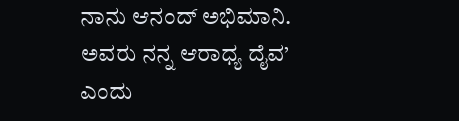ನಾನು ಆನಂದ್‌ ಅಭಿಮಾನಿ. ಅವರು ನನ್ನ ಆರಾಧ್ಯ ದೈವ’ ಎಂದು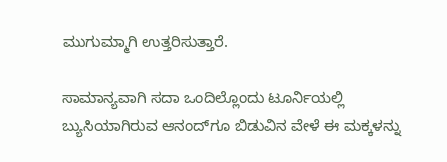ಮುಗುಮ್ಮಾಗಿ ಉತ್ತರಿಸುತ್ತಾರೆ.

ಸಾಮಾನ್ಯವಾಗಿ ಸದಾ ಒಂದಿಲ್ಲೊಂದು ಟೂರ್ನಿಯಲ್ಲಿ ಬ್ಯುಸಿಯಾಗಿರುವ ಆನಂದ್‌ಗೂ ಬಿಡುವಿನ ವೇಳೆ ಈ ಮಕ್ಕಳನ್ನು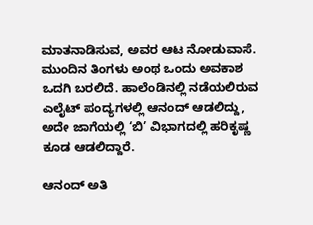ಮಾತನಾಡಿಸುವ, ಅವರ ಆಟ ನೋಡುವಾಸೆ. ಮುಂದಿನ ತಿಂಗಳು ಅಂಥ ಒಂದು ಅವಕಾಶ ಒದಗಿ ಬರಲಿದೆ. ಹಾಲೆಂಡಿನಲ್ಲಿ ನಡೆಯಲಿರುವ ಎಲೈಟ್‌ ಪಂದ್ಯಗಳಲ್ಲಿ ಆನಂದ್‌ ಆಡಲಿದ್ದು, ಅದೇ ಜಾಗೆಯಲ್ಲಿ ‘ಬಿ’ ವಿಭಾಗದಲ್ಲಿ ಹರಿಕೃಷ್ಣ ಕೂಡ ಆಡಲಿದ್ದಾರೆ.

ಆನಂದ್‌ ಅತಿ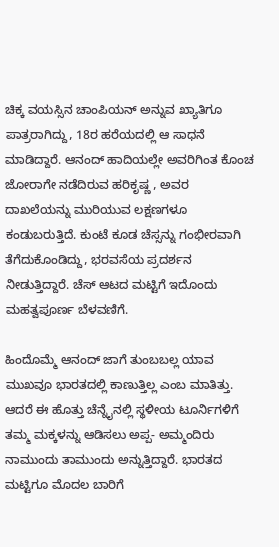ಚಿಕ್ಕ ವಯಸ್ಸಿನ ಚಾಂಪಿಯನ್‌ ಅನ್ನುವ ಖ್ಯಾತಿಗೂ ಪಾತ್ರರಾಗಿದ್ದು, 18ರ ಹರೆಯದಲ್ಲಿ ಆ ಸಾಧನೆ ಮಾಡಿದ್ದಾರೆ. ಆನಂದ್‌ ಹಾದಿಯಲ್ಲೇ ಅವರಿಗಿಂತ ಕೊಂಚ ಜೋರಾಗೇ ನಡೆದಿರುವ ಹರಿಕೃಷ್ಣ , ಅವರ ದಾಖಲೆಯನ್ನು ಮುರಿಯುವ ಲಕ್ಷಣಗಳೂ ಕಂಡುಬರುತ್ತಿದೆ. ಕುಂಟೆ ಕೂಡ ಚೆಸ್ಸನ್ನು ಗಂಭೀರವಾಗಿ ತೆಗೆದುಕೊಂಡಿದ್ದು, ಭರವಸೆಯ ಪ್ರದರ್ಶನ ನೀಡುತ್ತಿದ್ದಾರೆ. ಚೆಸ್‌ ಆಟದ ಮಟ್ಟಿಗೆ ಇದೊಂದು ಮಹತ್ವಪೂರ್ಣ ಬೆಳವಣಿಗೆ.

ಹಿಂದೊಮ್ಮೆ ಆನಂದ್‌ ಜಾಗೆ ತುಂಬಬಲ್ಲ ಯಾವ ಮುಖವೂ ಭಾರತದಲ್ಲಿ ಕಾಣುತ್ತಿಲ್ಲ ಎಂಬ ಮಾತಿತ್ತು. ಆದರೆ ಈ ಹೊತ್ತು ಚೆನ್ನೈನಲ್ಲಿ ಸ್ಥಳೀಯ ಟೂರ್ನಿಗಳಿಗೆ ತಮ್ಮ ಮಕ್ಕಳನ್ನು ಆಡಿಸಲು ಅಪ್ಪ- ಅಮ್ಮಂದಿರು ನಾಮುಂದು ತಾಮುಂದು ಅನ್ನುತ್ತಿದ್ದಾರೆ. ಭಾರತದ ಮಟ್ಟಿಗೂ ಮೊದಲ ಬಾರಿಗೆ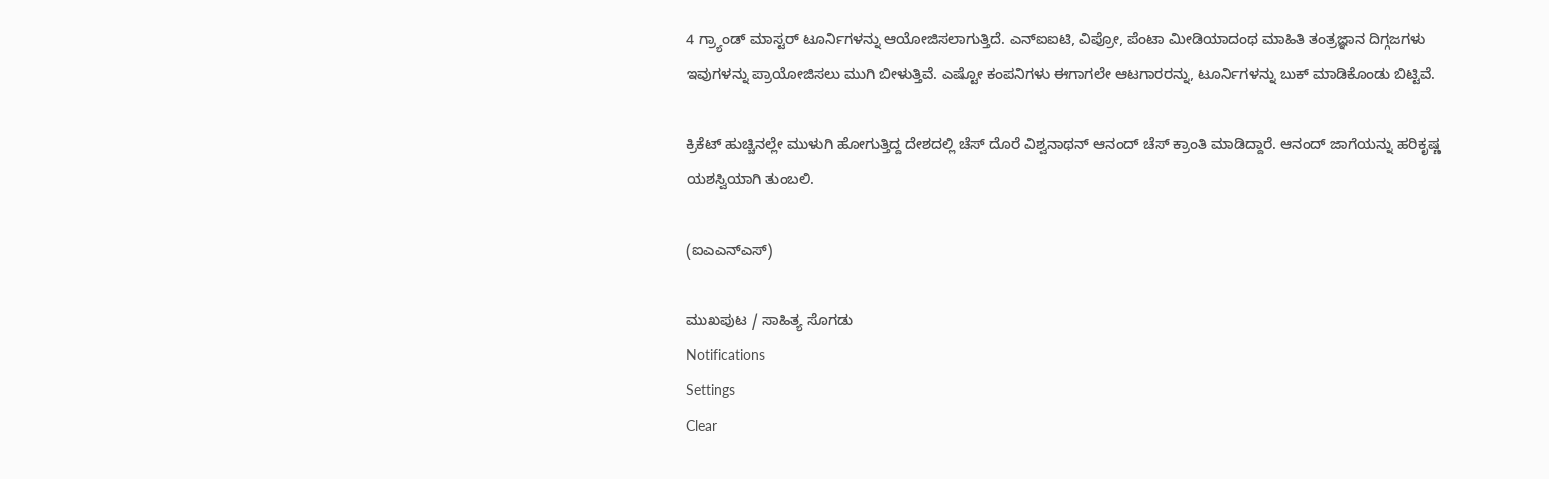4 ಗ್ರ್ಯಾಂಡ್‌ ಮಾಸ್ಟರ್‌ ಟೂರ್ನಿಗಳನ್ನು ಆಯೋಜಿಸಲಾಗುತ್ತಿದೆ. ಎನ್‌ಐಐಟಿ, ವಿಪ್ರೋ, ಪೆಂಟಾ ಮೀಡಿಯಾದಂಥ ಮಾಹಿತಿ ತಂತ್ರಜ್ಞಾನ ದಿಗ್ಗಜಗಳು ಇವುಗಳನ್ನು ಪ್ರಾಯೋಜಿಸಲು ಮುಗಿ ಬೀಳುತ್ತಿವೆ. ಎಷ್ಟೋ ಕಂಪನಿಗಳು ಈಗಾಗಲೇ ಆಟಗಾರರನ್ನು, ಟೂರ್ನಿಗಳನ್ನು ಬುಕ್‌ ಮಾಡಿಕೊಂಡು ಬಿಟ್ಟಿವೆ.

ಕ್ರಿಕೆಟ್‌ ಹುಚ್ಚಿನಲ್ಲೇ ಮುಳುಗಿ ಹೋಗುತ್ತಿದ್ದ ದೇಶದಲ್ಲಿ ಚೆಸ್‌ ದೊರೆ ವಿಶ್ವನಾಥನ್‌ ಆನಂದ್‌ ಚೆಸ್‌ ಕ್ರಾಂತಿ ಮಾಡಿದ್ದಾರೆ. ಆನಂದ್‌ ಜಾಗೆಯನ್ನು ಹರಿಕೃಷ್ಣ ಯಶಸ್ವಿಯಾಗಿ ತುಂಬಲಿ.

(ಐಎಎನ್‌ಎಸ್‌)

ಮುಖಪುಟ / ಸಾಹಿತ್ಯ ಸೊಗಡು
Notifications
Settings
Clear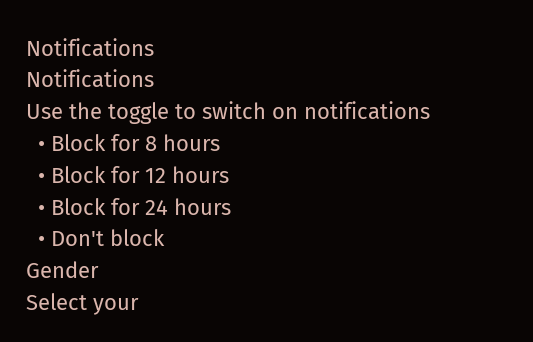Notifications
Notifications
Use the toggle to switch on notifications
  • Block for 8 hours
  • Block for 12 hours
  • Block for 24 hours
  • Don't block
Gender
Select your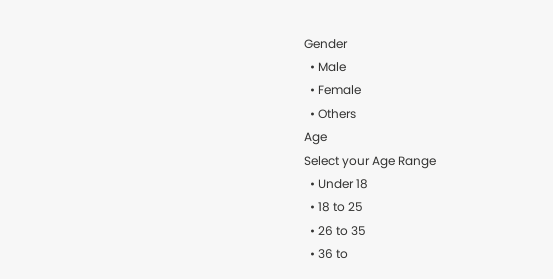Gender
  • Male
  • Female
  • Others
Age
Select your Age Range
  • Under 18
  • 18 to 25
  • 26 to 35
  • 36 to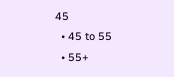45
  • 45 to 55
  • 55+